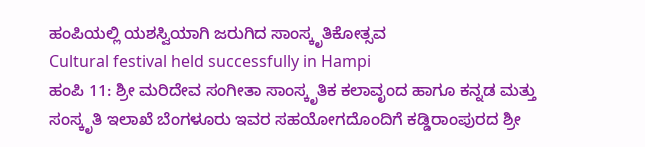ಹಂಪಿಯಲ್ಲಿ ಯಶಸ್ವಿಯಾಗಿ ಜರುಗಿದ ಸಾಂಸ್ಕೃತಿಕೋತ್ಸವ
Cultural festival held successfully in Hampi
ಹಂಪಿ 11: ಶ್ರೀ ಮರಿದೇವ ಸಂಗೀತಾ ಸಾಂಸ್ಕೃತಿಕ ಕಲಾವೃಂದ ಹಾಗೂ ಕನ್ನಡ ಮತ್ತು ಸಂಸ್ಕೃತಿ ಇಲಾಖೆ ಬೆಂಗಳೂರು ಇವರ ಸಹಯೋಗದೊಂದಿಗೆ ಕಡ್ಡಿರಾಂಪುರದ ಶ್ರೀ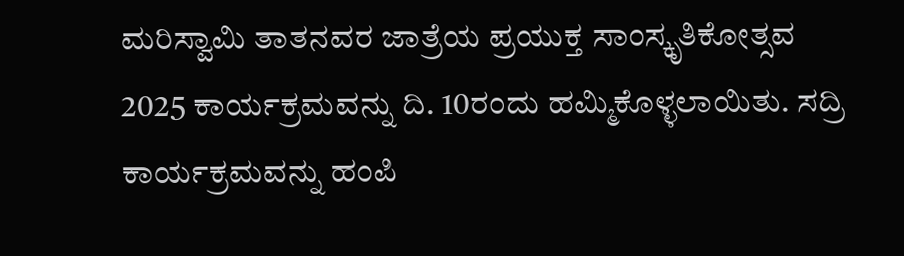ಮರಿಸ್ವಾಮಿ ತಾತನವರ ಜಾತ್ರೆಯ ಪ್ರಯುಕ್ತ ಸಾಂಸ್ಕೃತಿಕೋತ್ಸವ 2025 ಕಾರ್ಯಕ್ರಮವನ್ನು ದಿ. 10ರಂದು ಹಮ್ಮಿಕೊಳ್ಳಲಾಯಿತು. ಸದ್ರಿ ಕಾರ್ಯಕ್ರಮವನ್ನು ಹಂಪಿ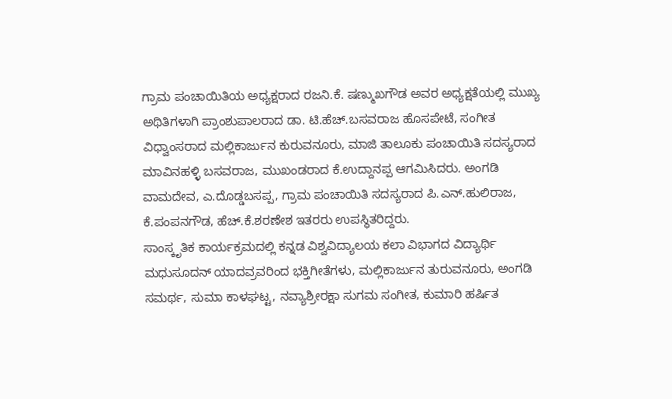ಗ್ರಾಮ ಪಂಚಾಯಿತಿಯ ಅಧ್ಯಕ್ಷರಾದ ರಜನಿ.ಕೆ. ಷಣ್ಮುಖಗೌಡ ಅವರ ಅಧ್ಯಕ್ಷತೆಯಲ್ಲಿ ಮುಖ್ಯ ಅಥಿತಿಗಳಾಗಿ ಪ್ರಾಂಶುಪಾಲರಾದ ಡಾ. ಟಿ.ಹೆಚ್.ಬಸವರಾಜ ಹೊಸಪೇಟೆ, ಸಂಗೀತ ವಿಧ್ವಾಂಸರಾದ ಮಲ್ಲಿಕಾರ್ಜುನ ಕುರುವನೂರು, ಮಾಜಿ ತಾಲೂಕು ಪಂಚಾಯಿತಿ ಸದಸ್ಯರಾದ ಮಾವಿನಹಳ್ಳಿ ಬಸವರಾಜ, ಮುಖಂಡರಾದ ಕೆ.ಉದ್ದಾನಪ್ಪ ಆಗಮಿಸಿದರು. ಅಂಗಡಿ ವಾಮದೇವ, ಎ.ದೊಡ್ಡಬಸಪ್ಪ, ಗ್ರಾಮ ಪಂಚಾಯಿತಿ ಸದಸ್ಯರಾದ ಪಿ.ಎನ್.ಹುಲಿರಾಜ, ಕೆ.ಪಂಪನಗೌಡ, ಹೆಚ್.ಕೆ.ಶರಣೇಶ ಇತರರು ಉಪಸ್ಥಿತರಿದ್ದರು.
ಸಾಂಸ್ಕೃತಿಕ ಕಾರ್ಯಕ್ರಮದಲ್ಲಿ ಕನ್ನಡ ವಿಶ್ವವಿದ್ಯಾಲಯ ಕಲಾ ವಿಭಾಗದ ವಿದ್ಯಾರ್ಥಿ ಮಧುಸೂದನ್ ಯಾದವ್ರವರಿಂದ ಭಕ್ತಿಗೀತೆಗಳು, ಮಲ್ಲಿಕಾರ್ಜುನ ತುರುವನೂರು, ಅಂಗಡಿ ಸಮರ್ಥ, ಸುಮಾ ಕಾಳಘಟ್ಟ, ನವ್ಯಾಶ್ರೀರಕ್ಷಾ ಸುಗಮ ಸಂಗೀತ, ಕುಮಾರಿ ಹರ್ಷಿತ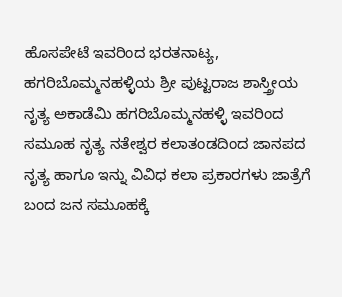ಹೊಸಪೇಟೆ ಇವರಿಂದ ಭರತನಾಟ್ಯ, ಹಗರಿಬೊಮ್ಮನಹಳ್ಳಿಯ ಶ್ರೀ ಪುಟ್ಟರಾಜ ಶಾಸ್ತ್ರೀಯ ನೃತ್ಯ ಅಕಾಡೆಮಿ ಹಗರಿಬೊಮ್ಮನಹಳ್ಳಿ ಇವರಿಂದ ಸಮೂಹ ನೃತ್ಯ ನತೇಶ್ವರ ಕಲಾತಂಡದಿಂದ ಜಾನಪದ ನೃತ್ಯ ಹಾಗೂ ಇನ್ನು ವಿವಿಧ ಕಲಾ ಪ್ರಕಾರಗಳು ಜಾತ್ರೆಗೆ ಬಂದ ಜನ ಸಮೂಹಕ್ಕೆ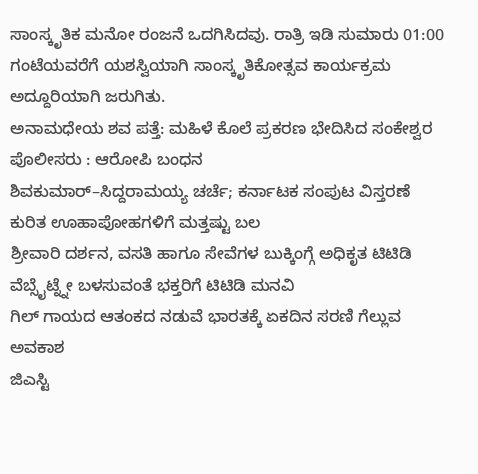ಸಾಂಸ್ಕೃತಿಕ ಮನೋ ರಂಜನೆ ಒದಗಿಸಿದವು. ರಾತ್ರಿ ಇಡಿ ಸುಮಾರು 01:00 ಗಂಟೆಯವರೆಗೆ ಯಶಸ್ವಿಯಾಗಿ ಸಾಂಸ್ಕೃತಿಕೋತ್ಸವ ಕಾರ್ಯಕ್ರಮ ಅದ್ದೂರಿಯಾಗಿ ಜರುಗಿತು.
ಅನಾಮಧೇಯ ಶವ ಪತ್ತೆ: ಮಹಿಳೆ ಕೊಲೆ ಪ್ರಕರಣ ಭೇದಿಸಿದ ಸಂಕೇಶ್ವರ ಪೊಲೀಸರು : ಆರೋಪಿ ಬಂಧನ
ಶಿವಕುಮಾರ್–ಸಿದ್ದರಾಮಯ್ಯ ಚರ್ಚೆ; ಕರ್ನಾಟಕ ಸಂಪುಟ ವಿಸ್ತರಣೆ ಕುರಿತ ಊಹಾಪೋಹಗಳಿಗೆ ಮತ್ತಷ್ಟು ಬಲ
ಶ್ರೀವಾರಿ ದರ್ಶನ, ವಸತಿ ಹಾಗೂ ಸೇವೆಗಳ ಬುಕ್ಕಿಂಗ್ಗೆ ಅಧಿಕೃತ ಟಿಟಿಡಿ ವೆಬ್ಸೈಟ್ನ್ನೇ ಬಳಸುವಂತೆ ಭಕ್ತರಿಗೆ ಟಿಟಿಡಿ ಮನವಿ
ಗಿಲ್ ಗಾಯದ ಆತಂಕದ ನಡುವೆ ಭಾರತಕ್ಕೆ ಏಕದಿನ ಸರಣಿ ಗೆಲ್ಲುವ ಅವಕಾಶ
ಜಿಎಸ್ಟಿ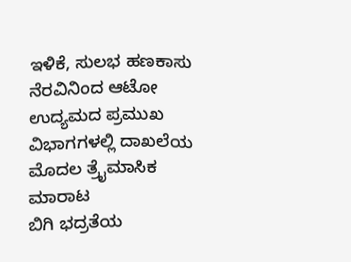ಇಳಿಕೆ, ಸುಲಭ ಹಣಕಾಸು ನೆರವಿನಿಂದ ಆಟೋ ಉದ್ಯಮದ ಪ್ರಮುಖ ವಿಭಾಗಗಳಲ್ಲಿ ದಾಖಲೆಯ ಮೊದಲ ತ್ರೈಮಾಸಿಕ ಮಾರಾಟ
ಬಿಗಿ ಭದ್ರತೆಯ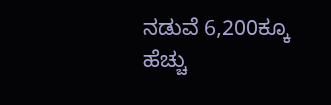ನಡುವೆ 6,200ಕ್ಕೂ ಹೆಚ್ಚು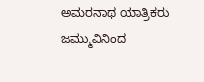ಅಮರನಾಥ ಯಾತ್ರಿಕರು ಜಮ್ಮುವಿನಿಂದ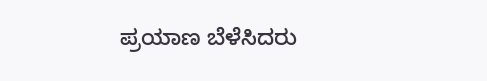ಪ್ರಯಾಣ ಬೆಳೆಸಿದರು